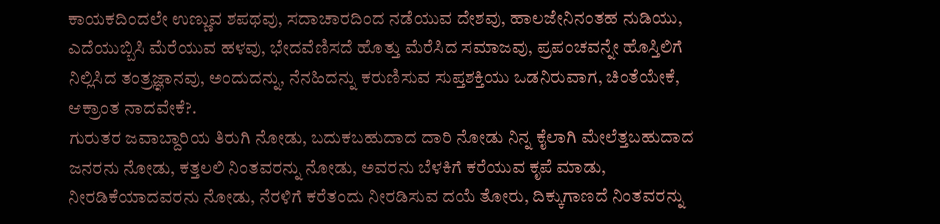ಕಾಯಕದಿಂದಲೇ ಉಣ್ಣುವ ಶಪಥವು, ಸದಾಚಾರದಿಂದ ನಡೆಯುವ ದೇಶವು, ಹಾಲಜೇನಿನಂತಹ ನುಡಿಯು, ಎದೆಯುಬ್ಬಿಸಿ ಮೆರೆಯುವ ಹಳವು, ಭೇದವೆಣಿಸದೆ ಹೊತ್ತು ಮೆರೆಸಿದ ಸಮಾಜವು, ಪ್ರಪಂಚವನ್ನೇ ಹೊಸ್ತಿಲಿಗೆ ನಿಲ್ಲಿಸಿದ ತಂತ್ರಜ್ಞಾನವು, ಅಂದುದನ್ನು, ನೆನಹಿದನ್ನು ಕರುಣಿಸುವ ಸುಪ್ತಶಕ್ತಿಯು ಒಡನಿರುವಾಗ, ಚಿಂತೆಯೇಕೆ, ಆಕ್ರಾಂತ ನಾದವೇಕೆ?.
ಗುರುತರ ಜವಾಬ್ದಾರಿಯ ತಿರುಗಿ ನೋಡು, ಬದುಕಬಹುದಾದ ದಾರಿ ನೋಡು ನಿನ್ನ ಕೈಲಾಗಿ ಮೇಲೆತ್ತಬಹುದಾದ ಜನರನು ನೋಡು, ಕತ್ತಲಲಿ ನಿಂತವರನ್ನು ನೋಡು, ಅವರನು ಬೆಳಕಿಗೆ ಕರೆಯುವ ಕೃಪೆ ಮಾಡು, ನೀರಡಿಕೆಯಾದವರನು ನೋಡು, ನೆರಳಿಗೆ ಕರೆತಂದು ನೀರಡಿಸುವ ದಯೆ ತೋರು, ದಿಕ್ಕುಗಾಣದೆ ನಿಂತವರನ್ನು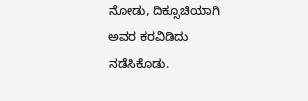ನೋಡು, ದಿಕ್ಸೂಚಿಯಾಗಿ ಅವರ ಕರವಿಡಿದು ನಡೆಸಿಕೊಡು.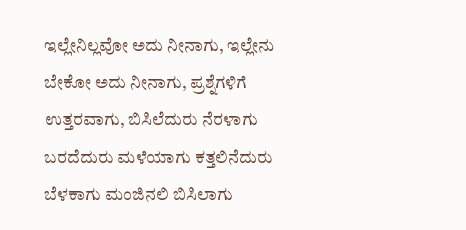ಇಲ್ಲೇನಿಲ್ಲವೋ ಅದು ನೀನಾಗು, ಇಲ್ಲೇನು ಬೇಕೋ ಅದು ನೀನಾಗು, ಪ್ರಶ್ನೆಗಳಿಗೆ ಉತ್ತರವಾಗು, ಬಿಸಿಲೆದುರು ನೆರಳಾಗು ಬರದೆದುರು ಮಳೆಯಾಗು ಕತ್ತಲಿನೆದುರು ಬೆಳಕಾಗು ಮಂಜಿನಲಿ ಬಿಸಿಲಾಗು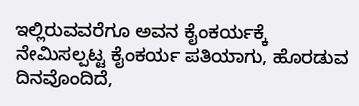ಇಲ್ಲಿರುವವರೆಗೂ ಅವನ ಕೈಂಕರ್ಯಕ್ಕೆ ನೇಮಿಸಲ್ಪಟ್ಟ ಕೈಂಕರ್ಯ ಪತಿಯಾಗು, ಹೊರಡುವ ದಿನವೊಂದಿದೆ,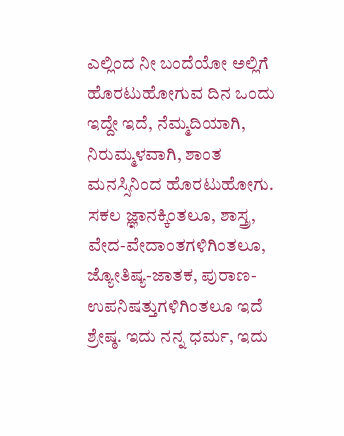ಎಲ್ಲಿಂದ ನೀ ಬಂದೆಯೋ ಅಲ್ಲಿಗೆ ಹೊರಟುಹೋಗುವ ದಿನ ಒಂದು ಇದ್ದೇ ಇದೆ, ನೆಮ್ಮದಿಯಾಗಿ, ನಿರುಮ್ಮಳವಾಗಿ, ಶಾಂತ ಮನಸ್ಸಿನಿಂದ ಹೊರಟುಹೋಗು. ಸಕಲ ಜ್ಞಾನಕ್ಕಿಂತಲೂ, ಶಾಸ್ತ್ರ, ವೇದ-ವೇದಾಂತಗಳಿಗಿಂತಲೂ, ಜ್ಯೋತಿಷ್ಯ-ಜಾತಕ, ಪುರಾಣ-ಉಪನಿಷತ್ತುಗಳಿಗಿಂತಲೂ ಇದೆ ಶ್ರೇಷ್ಠ. ಇದು ನನ್ನ ಧರ್ಮ, ಇದು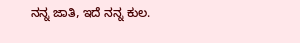ನನ್ನ ಜಾತಿ, ಇದೆ ನನ್ನ ಕುಲ.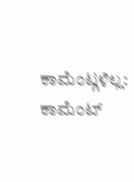ಕಾಮೆಂಟ್ಗಳಿಲ್ಲ:
ಕಾಮೆಂಟ್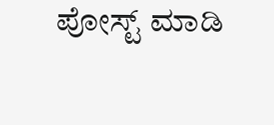ಪೋಸ್ಟ್ ಮಾಡಿ